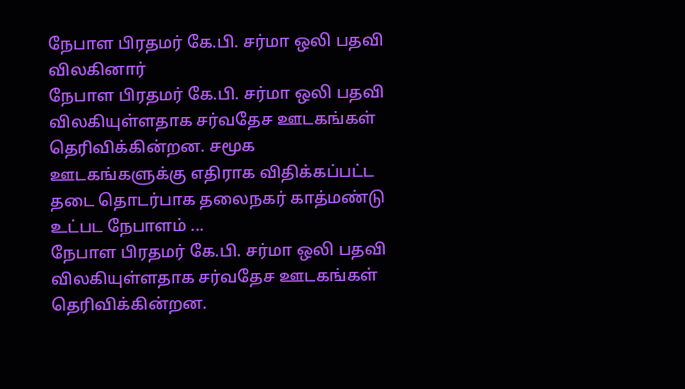நேபாள பிரதமர் கே.பி. சர்மா ஒலி பதவி விலகினார்
நேபாள பிரதமர் கே.பி. சர்மா ஒலி பதவி விலகியுள்ளதாக சர்வதேச ஊடகங்கள் தெரிவிக்கின்றன. சமூக ஊடகங்களுக்கு எதிராக விதிக்கப்பட்ட தடை தொடர்பாக தலைநகர் காத்மண்டு உட்பட நேபாளம் ...
நேபாள பிரதமர் கே.பி. சர்மா ஒலி பதவி விலகியுள்ளதாக சர்வதேச ஊடகங்கள் தெரிவிக்கின்றன.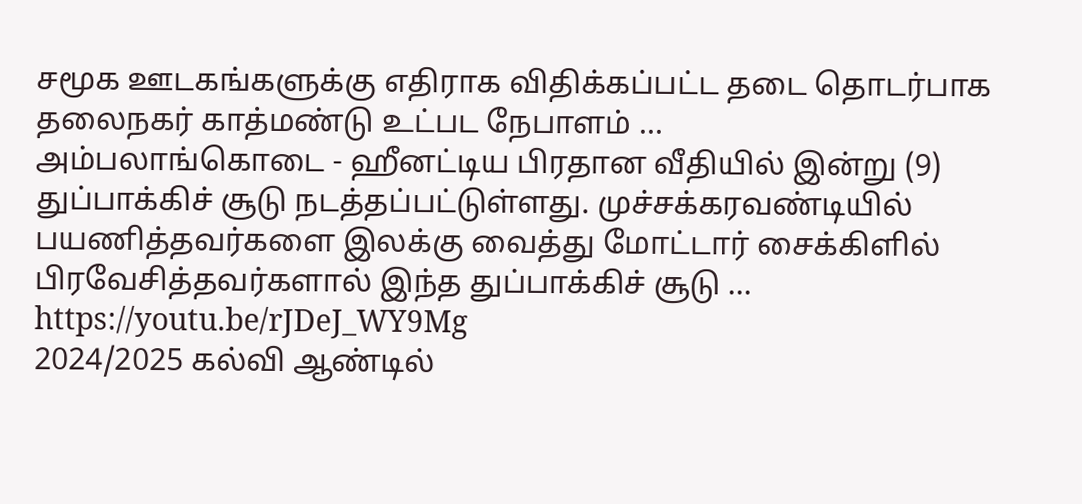சமூக ஊடகங்களுக்கு எதிராக விதிக்கப்பட்ட தடை தொடர்பாக தலைநகர் காத்மண்டு உட்பட நேபாளம் ...
அம்பலாங்கொடை - ஹீனட்டிய பிரதான வீதியில் இன்று (9) துப்பாக்கிச் சூடு நடத்தப்பட்டுள்ளது. முச்சக்கரவண்டியில் பயணித்தவர்களை இலக்கு வைத்து மோட்டார் சைக்கிளில் பிரவேசித்தவர்களால் இந்த துப்பாக்கிச் சூடு ...
https://youtu.be/rJDeJ_WY9Mg
2024/2025 கல்வி ஆண்டில்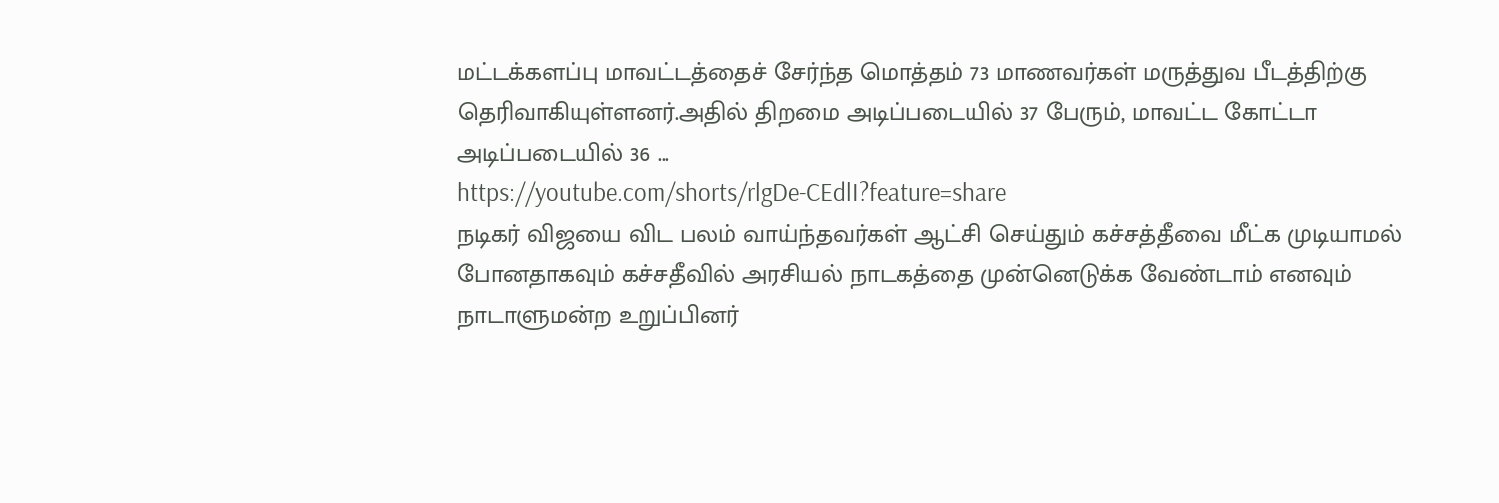மட்டக்களப்பு மாவட்டத்தைச் சேர்ந்த மொத்தம் 73 மாணவர்கள் மருத்துவ பீடத்திற்கு தெரிவாகியுள்ளனர்.அதில் திறமை அடிப்படையில் 37 பேரும், மாவட்ட கோட்டா அடிப்படையில் 36 ...
https://youtube.com/shorts/rlgDe-CEdlI?feature=share
நடிகர் விஜயை விட பலம் வாய்ந்தவர்கள் ஆட்சி செய்தும் கச்சத்தீவை மீட்க முடியாமல் போனதாகவும் கச்சதீவில் அரசியல் நாடகத்தை முன்னெடுக்க வேண்டாம் எனவும் நாடாளுமன்ற உறுப்பினர்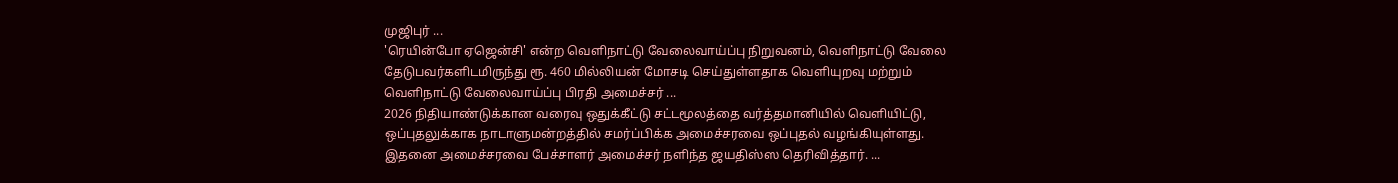முஜிபுர் ...
'ரெயின்போ ஏஜென்சி' என்ற வெளிநாட்டு வேலைவாய்ப்பு நிறுவனம், வெளிநாட்டு வேலை தேடுபவர்களிடமிருந்து ரூ. 460 மில்லியன் மோசடி செய்துள்ளதாக வெளியுறவு மற்றும் வெளிநாட்டு வேலைவாய்ப்பு பிரதி அமைச்சர் ...
2026 நிதியாண்டுக்கான வரைவு ஒதுக்கீட்டு சட்டமூலத்தை வர்த்தமானியில் வெளியிட்டு, ஒப்புதலுக்காக நாடாளுமன்றத்தில் சமர்ப்பிக்க அமைச்சரவை ஒப்புதல் வழங்கியுள்ளது. இதனை அமைச்சரவை பேச்சாளர் அமைச்சர் நளிந்த ஜயதிஸ்ஸ தெரிவித்தார். ...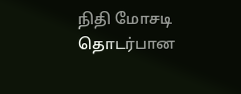நிதி மோசடி தொடர்பான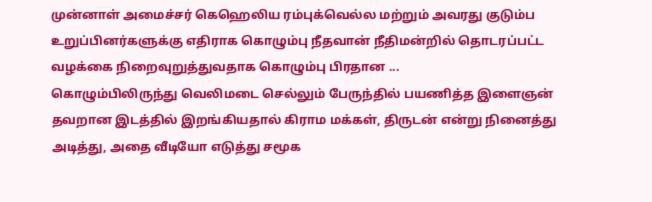முன்னாள் அமைச்சர் கெஹெலிய ரம்புக்வெல்ல மற்றும் அவரது குடும்ப உறுப்பினர்களுக்கு எதிராக கொழும்பு நீதவான் நீதிமன்றில் தொடரப்பட்ட வழக்கை நிறைவுறுத்துவதாக கொழும்பு பிரதான ...
கொழும்பிலிருந்து வெலிமடை செல்லும் பேருந்தில் பயணித்த இளைஞன் தவறான இடத்தில் இறங்கியதால் கிராம மக்கள், திருடன் என்று நினைத்து அடித்து, அதை வீடியோ எடுத்து சமூக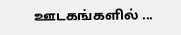ஊடகங்களில் ...